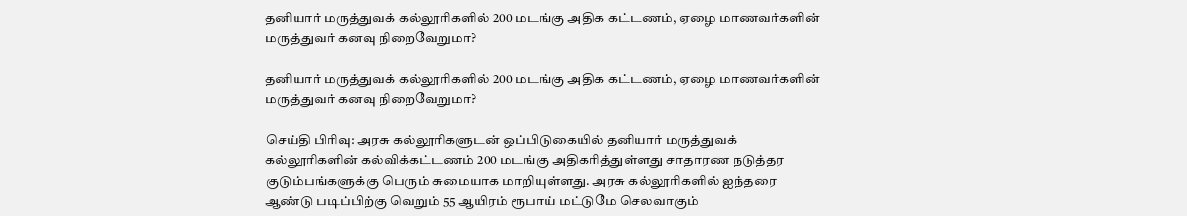தனியார் மருத்துவக் கல்லூரிகளில் 200 மடங்கு அதிக கட்டணம், ஏழை மாணவர்களின் மருத்துவர் கனவு நிறைவேறுமா?

தனியார் மருத்துவக் கல்லூரிகளில் 200 மடங்கு அதிக கட்டணம், ஏழை மாணவர்களின் மருத்துவர் கனவு நிறைவேறுமா?

செய்தி பிரிவு: அரசு கல்லூரிகளுடன் ஒப்பிடுகையில் தனியார் மருத்துவக் கல்லூரிகளின் கல்விக்கட்டணம் 200 மடங்கு அதிகரித்துள்ளது சாதாரண நடுத்தர குடும்பங்களுக்கு பெரும் சுமையாக மாறியுள்ளது. அரசு கல்லூரிகளில் ஐந்தரை ஆண்டு படிப்பிற்கு வெறும் 55 ஆயிரம் ரூபாய் மட்டுமே செலவாகும்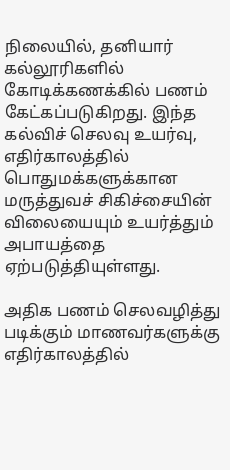நிலையில், தனியார் கல்லூரிகளில் கோடிக்கணக்கில் பணம் கேட்கப்படுகிறது. இந்த கல்விச் செலவு உயர்வு, எதிர்காலத்தில் பொதுமக்களுக்கான மருத்துவச் சிகிச்சையின் விலையையும் உயர்த்தும் அபாயத்தை ஏற்படுத்தியுள்ளது.

அதிக பணம் செலவழித்து படிக்கும் மாணவர்களுக்கு எதிர்காலத்தில்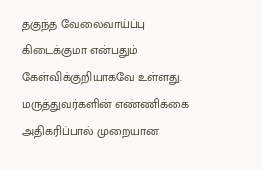தகுந்த வேலைவாய்ப்பு கிடைக்குமா என்பதும் கேள்விக்குறியாகவே உள்ளது. மருத்துவர்களின் எண்ணிக்கை அதிகரிப்பால் முறையான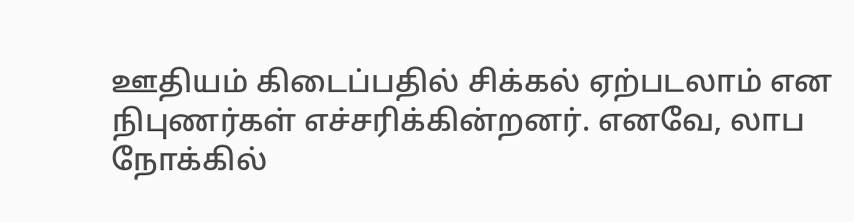ஊதியம் கிடைப்பதில் சிக்கல் ஏற்படலாம் என நிபுணர்கள் எச்சரிக்கின்றனர். எனவே, லாப நோக்கில்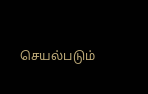செயல்படும்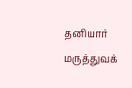தனியார் மருத்துவக்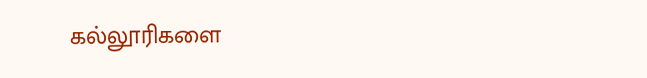கல்லூரிகளை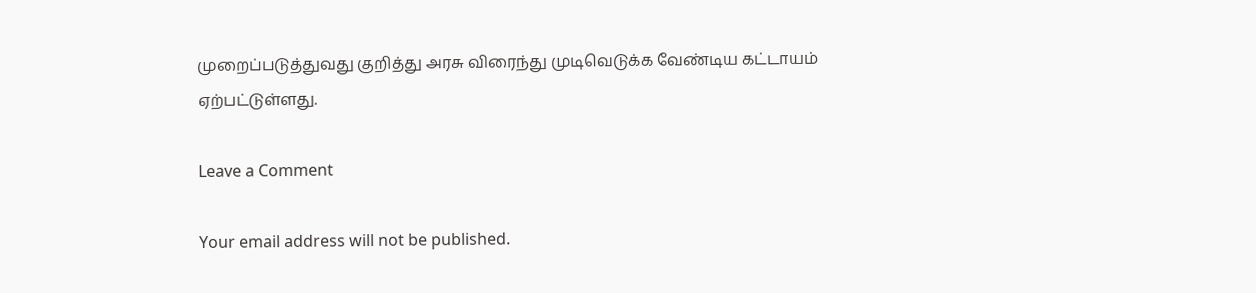முறைப்படுத்துவது குறித்து அரசு விரைந்து முடிவெடுக்க வேண்டிய கட்டாயம் ஏற்பட்டுள்ளது.

Leave a Comment

Your email address will not be published.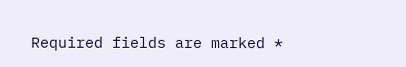Required fields are marked *